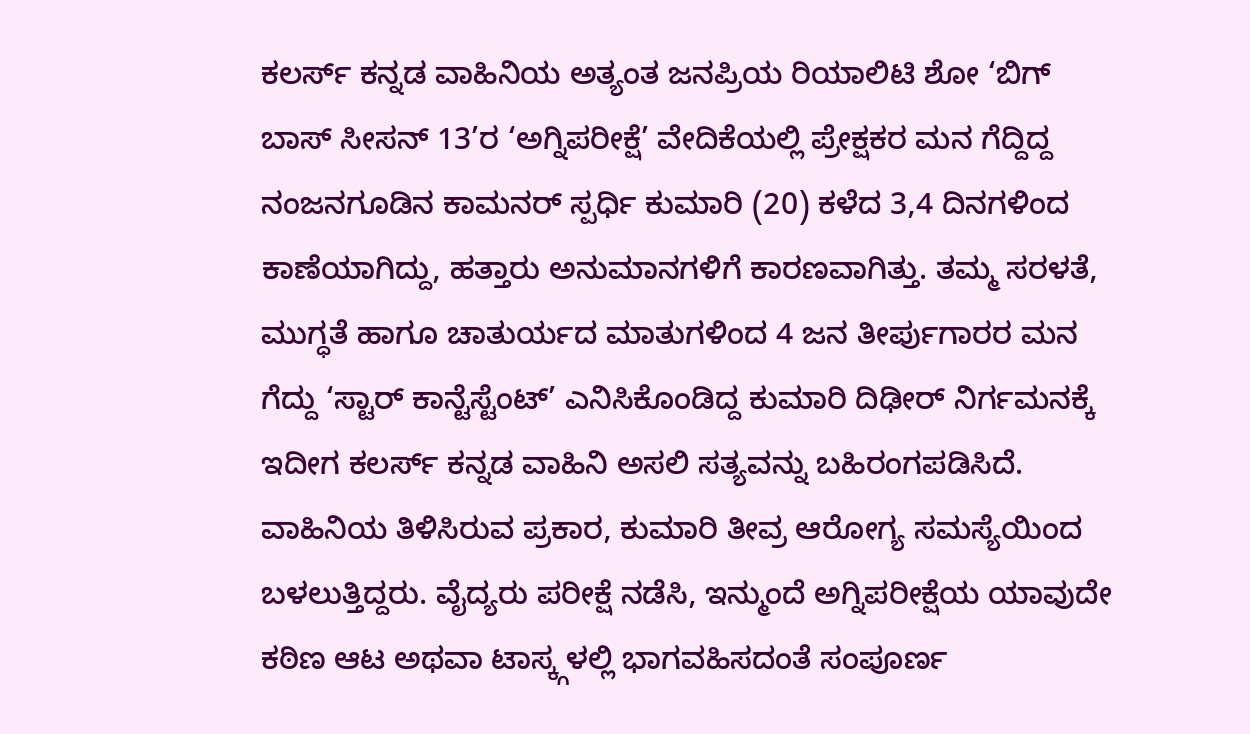ಕಲರ್ಸ್ ಕನ್ನಡ ವಾಹಿನಿಯ ಅತ್ಯಂತ ಜನಪ್ರಿಯ ರಿಯಾಲಿಟಿ ಶೋ ‘ಬಿಗ್ ಬಾಸ್ ಸೀಸನ್ 13’ರ ‘ಅಗ್ನಿಪರೀಕ್ಷೆ’ ವೇದಿಕೆಯಲ್ಲಿ ಪ್ರೇಕ್ಷಕರ ಮನ ಗೆದ್ದಿದ್ದ ನಂಜನಗೂಡಿನ ಕಾಮನರ್ ಸ್ಪರ್ಧಿ ಕುಮಾರಿ (20) ಕಳೆದ 3,4 ದಿನಗಳಿಂದ ಕಾಣೆಯಾಗಿದ್ದು, ಹತ್ತಾರು ಅನುಮಾನಗಳಿಗೆ ಕಾರಣವಾಗಿತ್ತು. ತಮ್ಮ ಸರಳತೆ, ಮುಗ್ಧತೆ ಹಾಗೂ ಚಾತುರ್ಯದ ಮಾತುಗಳಿಂದ 4 ಜನ ತೀರ್ಪುಗಾರರ ಮನ ಗೆದ್ದು ‘ಸ್ಟಾರ್ ಕಾನ್ಟೆಸ್ಟೆಂಟ್’ ಎನಿಸಿಕೊಂಡಿದ್ದ ಕುಮಾರಿ ದಿಢೀರ್ ನಿರ್ಗಮನಕ್ಕೆ ಇದೀಗ ಕಲರ್ಸ್ ಕನ್ನಡ ವಾಹಿನಿ ಅಸಲಿ ಸತ್ಯವನ್ನು ಬಹಿರಂಗಪಡಿಸಿದೆ.
ವಾಹಿನಿಯ ತಿಳಿಸಿರುವ ಪ್ರಕಾರ, ಕುಮಾರಿ ತೀವ್ರ ಆರೋಗ್ಯ ಸಮಸ್ಯೆಯಿಂದ ಬಳಲುತ್ತಿದ್ದರು. ವೈದ್ಯರು ಪರೀಕ್ಷೆ ನಡೆಸಿ, ಇನ್ಮುಂದೆ ಅಗ್ನಿಪರೀಕ್ಷೆಯ ಯಾವುದೇ ಕಠಿಣ ಆಟ ಅಥವಾ ಟಾಸ್ಕ್ಗಳಲ್ಲಿ ಭಾಗವಹಿಸದಂತೆ ಸಂಪೂರ್ಣ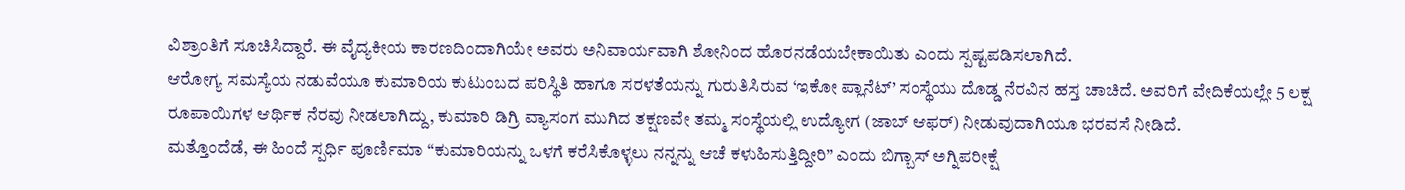ವಿಶ್ರಾಂತಿಗೆ ಸೂಚಿಸಿದ್ದಾರೆ. ಈ ವೈದ್ಯಕೀಯ ಕಾರಣದಿಂದಾಗಿಯೇ ಅವರು ಅನಿವಾರ್ಯವಾಗಿ ಶೋನಿಂದ ಹೊರನಡೆಯಬೇಕಾಯಿತು ಎಂದು ಸ್ಪಷ್ಟಪಡಿಸಲಾಗಿದೆ.
ಆರೋಗ್ಯ ಸಮಸ್ಯೆಯ ನಡುವೆಯೂ ಕುಮಾರಿಯ ಕುಟುಂಬದ ಪರಿಸ್ಥಿತಿ ಹಾಗೂ ಸರಳತೆಯನ್ನು ಗುರುತಿಸಿರುವ ‘ಇಕೋ ಪ್ಲಾನೆಟ್’ ಸಂಸ್ಥೆಯು ದೊಡ್ಡ ನೆರವಿನ ಹಸ್ತ ಚಾಚಿದೆ. ಅವರಿಗೆ ವೇದಿಕೆಯಲ್ಲೇ 5 ಲಕ್ಷ ರೂಪಾಯಿಗಳ ಆರ್ಥಿಕ ನೆರವು ನೀಡಲಾಗಿದ್ದು, ಕುಮಾರಿ ಡಿಗ್ರಿ ವ್ಯಾಸಂಗ ಮುಗಿದ ತಕ್ಷಣವೇ ತಮ್ಮ ಸಂಸ್ಥೆಯಲ್ಲಿ ಉದ್ಯೋಗ (ಜಾಬ್ ಆಫರ್) ನೀಡುವುದಾಗಿಯೂ ಭರವಸೆ ನೀಡಿದೆ.
ಮತ್ತೊಂದೆಡೆ, ಈ ಹಿಂದೆ ಸ್ಪರ್ಧಿ ಪೂರ್ಣಿಮಾ “ಕುಮಾರಿಯನ್ನು ಒಳಗೆ ಕರೆಸಿಕೊಳ್ಳಲು ನನ್ನನ್ನು ಆಚೆ ಕಳುಹಿಸುತ್ತಿದ್ದೀರಿ” ಎಂದು ಬಿಗ್ಬಾಸ್ ಅಗ್ನಿಪರೀಕ್ಷೆ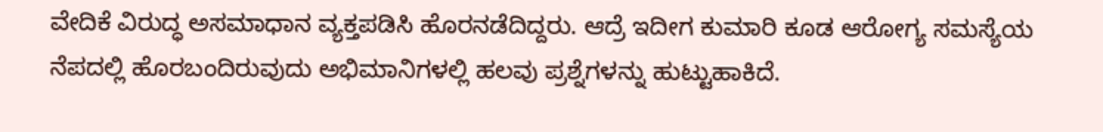ವೇದಿಕೆ ವಿರುದ್ಧ ಅಸಮಾಧಾನ ವ್ಯಕ್ತಪಡಿಸಿ ಹೊರನಡೆದಿದ್ದರು. ಆದ್ರೆ ಇದೀಗ ಕುಮಾರಿ ಕೂಡ ಆರೋಗ್ಯ ಸಮಸ್ಯೆಯ ನೆಪದಲ್ಲಿ ಹೊರಬಂದಿರುವುದು ಅಭಿಮಾನಿಗಳಲ್ಲಿ ಹಲವು ಪ್ರಶ್ನೆಗಳನ್ನು ಹುಟ್ಟುಹಾಕಿದೆ.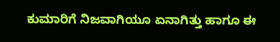ಕುಮಾರಿಗೆ ನಿಜವಾಗಿಯೂ ಏನಾಗಿತ್ತು ಹಾಗೂ ಈ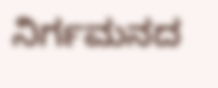ನಿರ್ಗಮನದ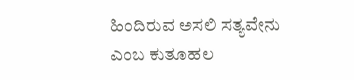ಹಿಂದಿರುವ ಅಸಲಿ ಸತ್ಯವೇನು ಎಂಬ ಕುತೂಹಲ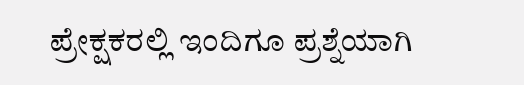ಪ್ರೇಕ್ಷಕರಲ್ಲಿ ಇಂದಿಗೂ ಪ್ರಶ್ನೆಯಾಗಿ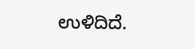ಉಳಿದಿದೆ.